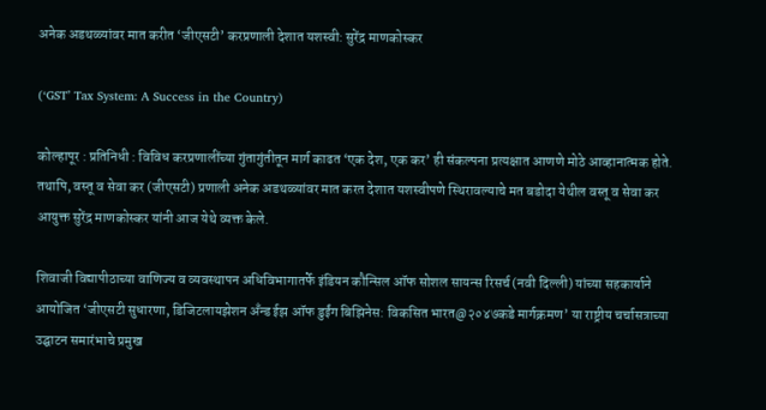अनेक अडथळ्यांवर मात करीत ‘जीएसटी’ करप्रणाली देशात यशस्वी: सुरेंद्र माणकोस्कर

(‘GST’ Tax System: A Success in the Country)

कोल्हापूर : प्रतिनिधी : विविध करप्रणालींच्या गुंतागुंतीतून मार्ग काढत ‘एक देश, एक कर’ ही संकल्पना प्रत्यक्षात आणणे मोठे आव्हानात्मक होते. तथापि, वस्तू व सेवा कर (जीएसटी) प्रणाली अनेक अडथळ्यांवर मात करत देशात यशस्वीपणे स्थिरावल्याचे मत बडोदा येथील वस्तू व सेवा कर आयुक्त सुरेंद्र माणकोस्कर यांनी आज येथे व्यक्त केले.

शिवाजी विद्यापीठाच्या वाणिज्य व व्यवस्थापन अधिविभागातर्फे इंडियन कौन्सिल ऑफ सोशल सायन्स रिसर्च (नवी दिल्ली) यांच्या सहकार्याने आयोजित ‘जीएसटी सुधारणा, डिजिटलायझेशन अँन्ड ईझ ऑफ डुईंग बिझिनेस: विकसित भारत@२०४७कडे मार्गक्रमण’ या राष्ट्रीय चर्चासत्राच्या उद्घाटन समारंभाचे प्रमुख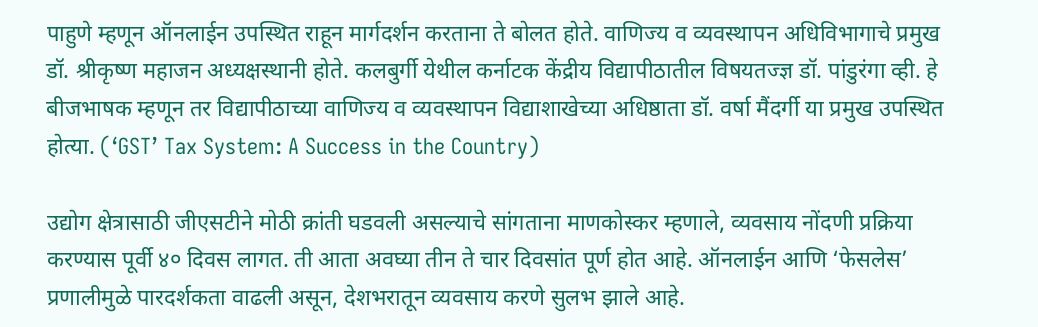पाहुणे म्हणून ऑनलाईन उपस्थित राहून मार्गदर्शन करताना ते बोलत होते. वाणिज्य व व्यवस्थापन अधिविभागाचे प्रमुख डॉ. श्रीकृष्ण महाजन अध्यक्षस्थानी होते. कलबुर्गी येथील कर्नाटक केंद्रीय विद्यापीठातील विषयतज्ज्ञ डॉ. पांडुरंगा व्ही. हे बीजभाषक म्हणून तर विद्यापीठाच्या वाणिज्य व व्यवस्थापन विद्याशाखेच्या अधिष्ठाता डॉ. वर्षा मैंदर्गी या प्रमुख उपस्थित होत्या. (‘GST’ Tax System: A Success in the Country)

उद्योग क्षेत्रासाठी जीएसटीने मोठी क्रांती घडवली असल्याचे सांगताना माणकोस्कर म्हणाले, व्यवसाय नोंदणी प्रक्रिया करण्यास पूर्वी ४० दिवस लागत. ती आता अवघ्या तीन ते चार दिवसांत पूर्ण होत आहे. ऑनलाईन आणि ‘फेसलेस’ प्रणालीमुळे पारदर्शकता वाढली असून, देशभरातून व्यवसाय करणे सुलभ झाले आहे.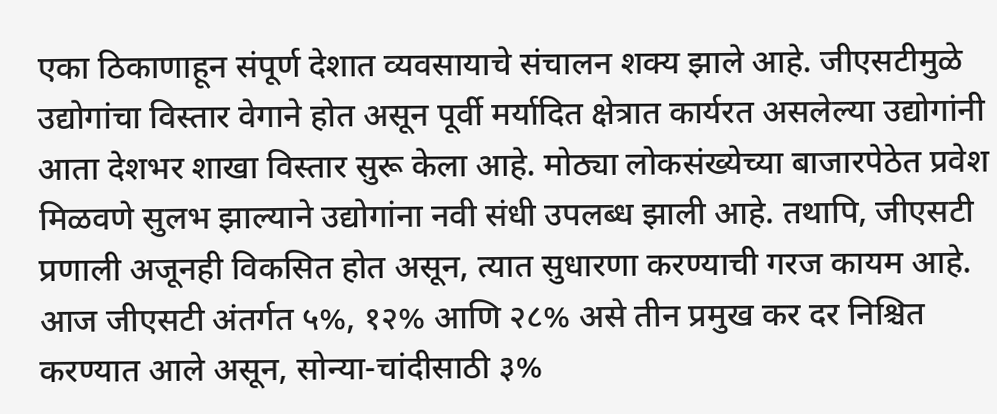एका ठिकाणाहून संपूर्ण देशात व्यवसायाचे संचालन शक्य झाले आहे. जीएसटीमुळे उद्योगांचा विस्तार वेगाने होत असून पूर्वी मर्यादित क्षेत्रात कार्यरत असलेल्या उद्योगांनी आता देशभर शाखा विस्तार सुरू केला आहे. मोठ्या लोकसंख्येच्या बाजारपेठेत प्रवेश मिळवणे सुलभ झाल्याने उद्योगांना नवी संधी उपलब्ध झाली आहे. तथापि, जीएसटी प्रणाली अजूनही विकसित होत असून, त्यात सुधारणा करण्याची गरज कायम आहे. आज जीएसटी अंतर्गत ५%, १२% आणि २८% असे तीन प्रमुख कर दर निश्चित करण्यात आले असून, सोन्या-चांदीसाठी ३%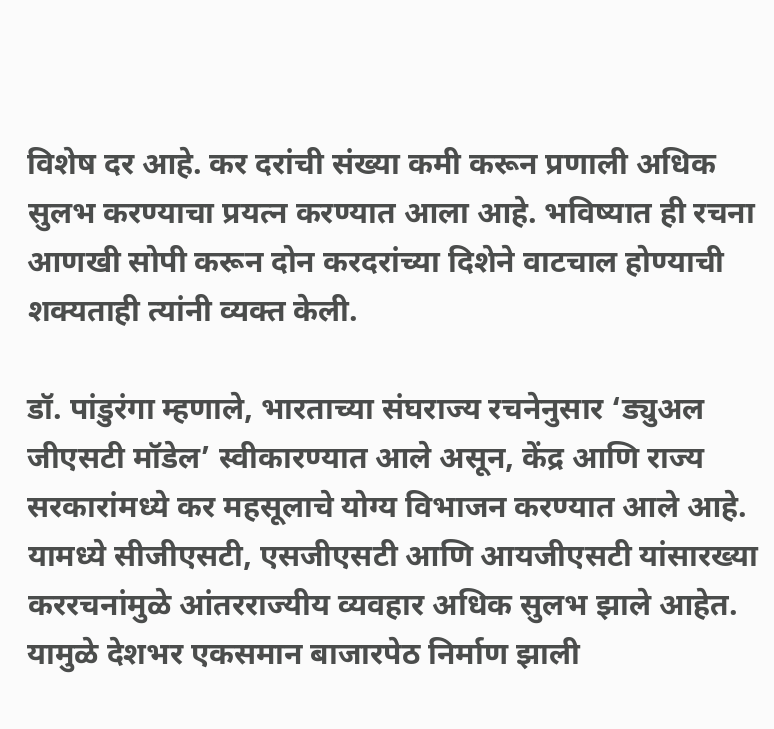विशेष दर आहे. कर दरांची संख्या कमी करून प्रणाली अधिक सुलभ करण्याचा प्रयत्न करण्यात आला आहे. भविष्यात ही रचना आणखी सोपी करून दोन करदरांच्या दिशेने वाटचाल होण्याची शक्यताही त्यांनी व्यक्त केली.

डॉ. पांडुरंगा म्हणाले, भारताच्या संघराज्य रचनेनुसार ‘ड्युअल जीएसटी मॉडेल’ स्वीकारण्यात आले असून, केंद्र आणि राज्य सरकारांमध्ये कर महसूलाचे योग्य विभाजन करण्यात आले आहे. यामध्ये सीजीएसटी, एसजीएसटी आणि आयजीएसटी यांसारख्या कररचनांमुळे आंतरराज्यीय व्यवहार अधिक सुलभ झाले आहेत. यामुळे देशभर एकसमान बाजारपेठ निर्माण झाली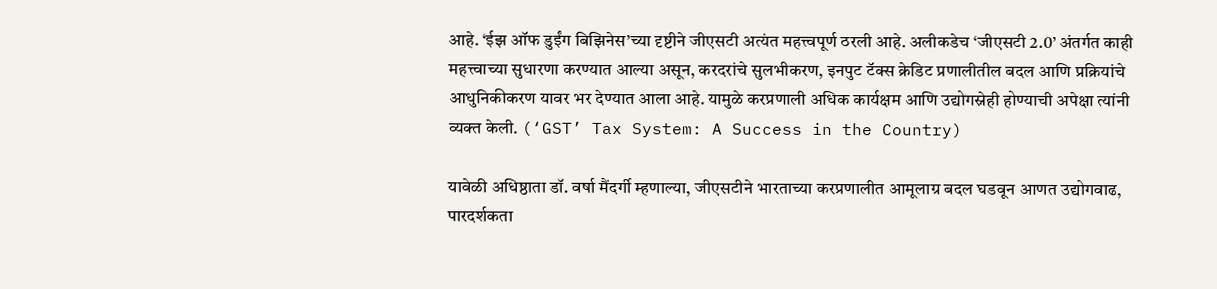आहे. ‘ईझ ऑफ डुईंग बिझिनेस’च्या दृष्टीने जीएसटी अत्यंत महत्त्वपूर्ण ठरली आहे. अलीकडेच ‘जीएसटी 2.0’ अंतर्गत काही महत्त्वाच्या सुधारणा करण्यात आल्या असून, करदरांचे सुलभीकरण, इनपुट टॅक्स क्रेडिट प्रणालीतील बदल आणि प्रक्रियांचे आधुनिकीकरण यावर भर देण्यात आला आहे. यामुळे करप्रणाली अधिक कार्यक्षम आणि उद्योगस्नेही होण्याची अपेक्षा त्यांनी व्यक्त केली. (‘GST’ Tax System: A Success in the Country)

यावेळी अधिष्ठाता डॉ. वर्षा मैंदर्गी म्हणाल्या, जीएसटीने भारताच्या करप्रणालीत आमूलाग्र बदल घडवून आणत उद्योगवाढ, पारदर्शकता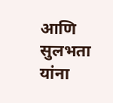आणि सुलभता यांना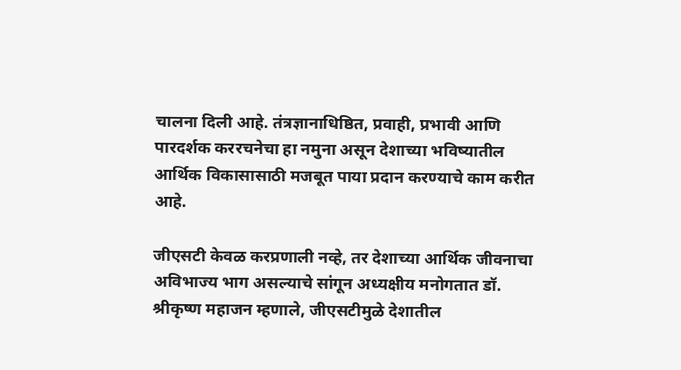चालना दिली आहे. तंत्रज्ञानाधिष्ठित, प्रवाही, प्रभावी आणि पारदर्शक कररचनेचा हा नमुना असून देशाच्या भविष्यातील आर्थिक विकासासाठी मजबूत पाया प्रदान करण्याचे काम करीत आहे.

जीएसटी केवळ करप्रणाली नव्हे, तर देशाच्या आर्थिक जीवनाचा अविभाज्य भाग असल्याचे सांगून अध्यक्षीय मनोगतात डॉ. श्रीकृष्ण महाजन म्हणाले, जीएसटीमुळे देशातील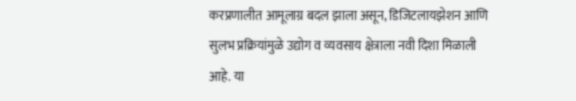करप्रणालीत आमूलाग्र बदल झाला असून, डिजिटलायझेशन आणि सुलभ प्रक्रियांमुळे उद्योग व व्यवसाय क्षेत्राला नवी दिशा मिळाली आहे. या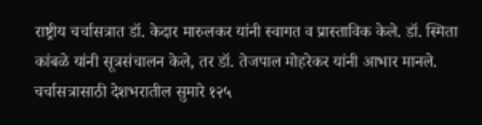राष्ट्रीय चर्चासत्रात डॉ. केदार मारुलकर यांनी स्वागत व प्रास्ताविक केले. डॉ. स्मिता कांबळे यांनी सूत्रसंचालन केले, तर डॉ. तेजपाल मोहरेकर यांनी आभार मानले. चर्चासत्रासाठी देशभरातील सुमारे १२५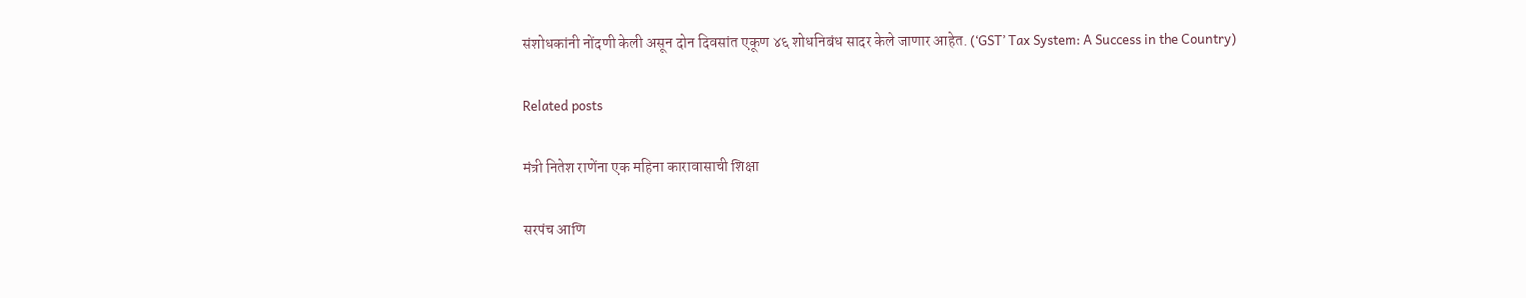संशोधकांनी नोंदणी केली असून दोन दिवसांत एकूण ४६ शोधनिबंध सादर केले जाणार आहेत. (‘GST’ Tax System: A Success in the Country)

Related posts

मंत्री नितेश राणेंना एक महिना कारावासाची शिक्षा

सरपंच आणि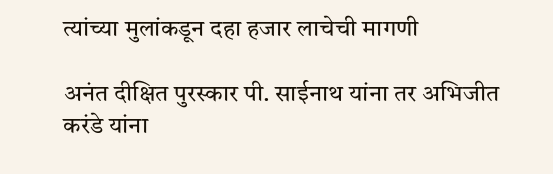त्यांच्या मुलांकडून दहा हजार लाचेची मागणी

अनंत दीक्षित पुरस्कार पी. साईनाथ यांना तर अभिजीत करंडे यांना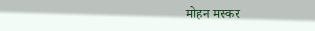मोहन मस्कर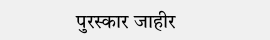पुरस्कार जाहीर